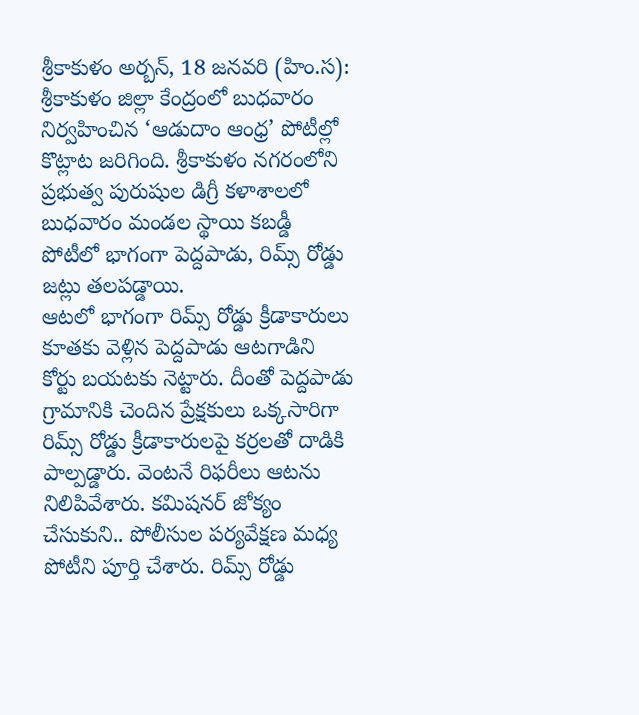శ్రీకాకుళం అర్బన్, 18 జనవరి (హిం.స): శ్రీకాకుళం జిల్లా కేంద్రంలో బుధవారం నిర్వహించిన ‘ఆడుదాం ఆంధ్ర’ పోటీల్లో కొట్లాట జరిగింది. శ్రీకాకుళం నగరంలోని ప్రభుత్వ పురుషుల డిగ్రీ కళాశాలలో బుధవారం మండల స్థాయి కబడ్డీ పోటీలో భాగంగా పెద్దపాడు, రిమ్స్ రోడ్డు జట్లు తలపడ్డాయి.
ఆటలో భాగంగా రిమ్స్ రోడ్డు క్రీడాకారులు కూతకు వెళ్లిన పెద్దపాడు ఆటగాడిని కోర్టు బయటకు నెట్టారు. దీంతో పెద్దపాడు గ్రామానికి చెందిన ప్రేక్షకులు ఒక్కసారిగా రిమ్స్ రోడ్డు క్రీడాకారులపై కర్రలతో దాడికి పాల్పడ్డారు. వెంటనే రిఫరీలు ఆటను నిలిపివేశారు. కమిషనర్ జోక్యం చేసుకుని.. పోలీసుల పర్యవేక్షణ మధ్య పోటీని పూర్తి చేశారు. రిమ్స్ రోడ్డు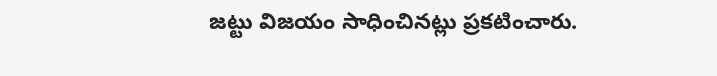జట్టు విజయం సాధించినట్లు ప్రకటించారు.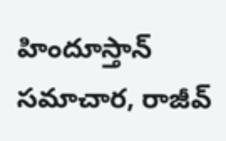హిందూస్తాన్ సమాచార, రాజీవ్